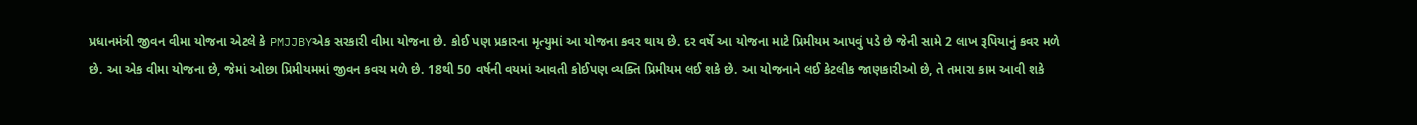પ્રધાનમંત્રી જીવન વીમા યોજના એટલે કે PMJJBYએક સરકારી વીમા યોજના છે. કોઈ પણ પ્રકારના મૃત્યુમાં આ યોજના કવર થાય છે. દર વર્ષે આ યોજના માટે પ્રિમીયમ આપવું પડે છે જેની સામે 2 લાખ રૂપિયાનું કવર મળે છે. આ એક વીમા યોજના છે, જેમાં ઓછા પ્રિમીયમમાં જીવન કવચ મળે છે. 18થી 50 વર્ષની વયમાં આવતી કોઈપણ વ્યક્તિ પ્રિમીયમ લઈ શકે છે. આ યોજનાને લઈ કેટલીક જાણકારીઓ છે, તે તમારા કામ આવી શકે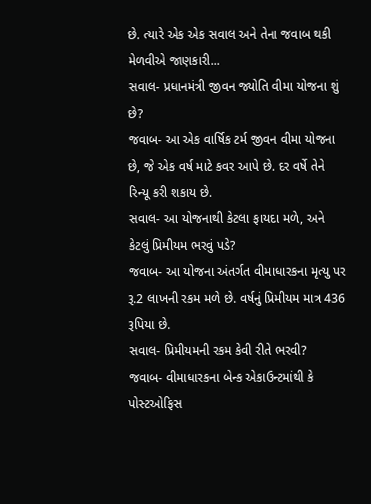છે. ત્યારે એક એક સવાલ અને તેના જવાબ થકી મેળવીએ જાણકારી...
સવાલ- પ્રધાનમંત્રી જીવન જ્યોતિ વીમા યોજના શું છે?
જવાબ- આ એક વાર્ષિક ટર્મ જીવન વીમા યોજના છે, જે એક વર્ષ માટે કવર આપે છે. દર વર્ષે તેને રિન્યૂ કરી શકાય છે.
સવાલ- આ યોજનાથી કેટલા ફાયદા મળે, અને કેટલું પ્રિમીયમ ભરવું પડે?
જવાબ- આ યોજના અંતર્ગત વીમાધારકના મૃત્યુ પર રૂ.2 લાખની રકમ મળે છે. વર્ષનું પ્રિમીયમ માત્ર 436 રૂપિયા છે.
સવાલ- પ્રિમીયમની રકમ કેવી રીતે ભરવી?
જવાબ- વીમાધારકના બેન્ક એકાઉન્ટમાંથી કે પોસ્ટઓફિસ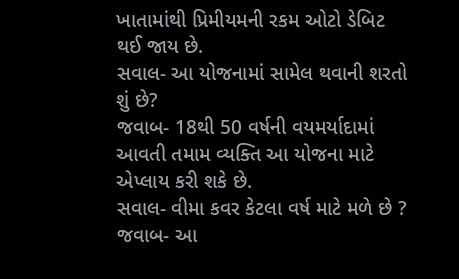ખાતામાંથી પ્રિમીયમની રકમ ઓટો ડેબિટ થઈ જાય છે.
સવાલ- આ યોજનામાં સામેલ થવાની શરતો શું છે?
જવાબ- 18થી 50 વર્ષની વયમર્યાદામાં આવતી તમામ વ્યક્તિ આ યોજના માટે એપ્લાય કરી શકે છે.
સવાલ- વીમા કવર કેટલા વર્ષ માટે મળે છે ?
જવાબ- આ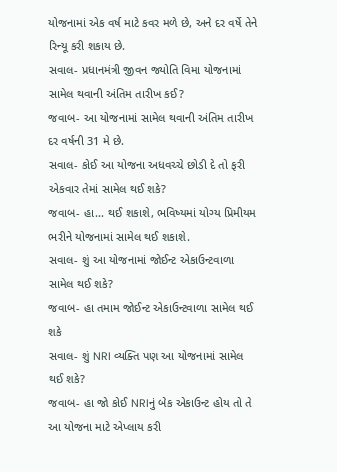યોજનામાં એક વર્ષ માટે કવર મળે છે, અને દર વર્ષે તેને રિન્યૂ કરી શકાય છે.
સવાલ- પ્રધાનમંત્રી જીવન જ્યોતિ વિમા યોજનામાં સામેલ થવાની અંતિમ તારીખ કઈ?
જવાબ- આ યોજનામાં સામેલ થવાની અંતિમ તારીખ દર વર્ષની 31 મે છે.
સવાલ- કોઈ આ યોજના અધવચ્ચે છોડી દે તો ફરી એકવાર તેમાં સામેલ થઈ શકે?
જવાબ- હા... થઈ શકાશે, ભવિષ્યમાં યોગ્ય પ્રિમીયમ ભરીને યોજનામાં સામેલ થઈ શકાશે.
સવાલ- શું આ યોજનામાં જોઈન્ટ એકાઉન્ટવાળા સામેલ થઈ શકે?
જવાબ- હા તમામ જોઈન્ટ એકાઉન્ટવાળા સામેલ થઈ શકે
સવાલ- શું NRI વ્યક્તિ પણ આ યોજનામાં સામેલ થઈ શકે?
જવાબ- હા જો કોઈ NRIનું બેક એકાઉન્ટ હોય તો તે આ યોજના માટે એપ્લાય કરી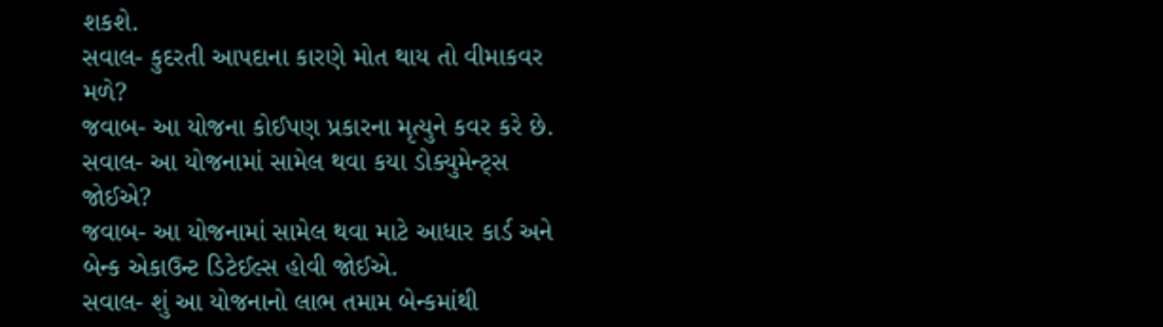શકશે.
સવાલ- કુદરતી આપદાના કારણે મોત થાય તો વીમાકવર મળે?
જવાબ- આ યોજના કોઈપણ પ્રકારના મૃત્યુને કવર કરે છે.
સવાલ- આ યોજનામાં સામેલ થવા કયા ડોક્યુમેન્ટ્સ જોઈએ?
જવાબ- આ યોજનામાં સામેલ થવા માટે આધાર કાર્ડ અને બેન્ક એકાઉન્ટ ડિટેઈલ્સ હોવી જોઈએ.
સવાલ- શું આ યોજનાનો લાભ તમામ બેન્કમાંથી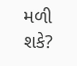મળી શકે?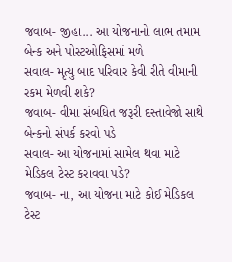જવાબ- જીહા... આ યોજનાનો લાભ તમામ બેન્ક અને પોસ્ટઓફિસમાં મળે
સવાલ- મૃત્યુ બાદ પરિવાર કેવી રીતે વીમાની રકમ મેળવી શકે?
જવાબ- વીમા સંબધિત જરૂરી દસ્તાવેજો સાથે બેન્કનો સંપર્ક કરવો પડે
સવાલ- આ યોજનામાં સામેલ થવા માટે મેડિકલ ટેસ્ટ કરાવવા પડે?
જવાબ- ના, આ યોજના માટે કોઈ મેડિકલ ટેસ્ટ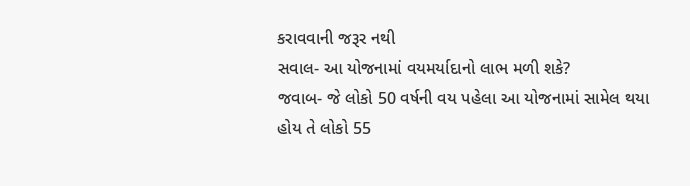કરાવવાની જરૂર નથી
સવાલ- આ યોજનામાં વયમર્યાદાનો લાભ મળી શકે?
જવાબ- જે લોકો 50 વર્ષની વય પહેલા આ યોજનામાં સામેલ થયા હોય તે લોકો 55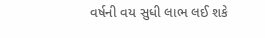વર્ષની વય સુધી લાભ લઈ શકે